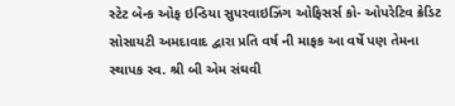સ્ટેટ બેન્ક ઓફ ઇન્ડિયા સુપરવાઇઝિંગ ઓફિસર્સ કો- ઓપરેટિવ ક્રેડિટ સોસાયટી અમદાવાદ દ્વારા પ્રતિ વર્ષ ની માફક આ વર્ષે પણ તેમના સ્થાપક સ્વ. શ્રી બી એમ સંઘવી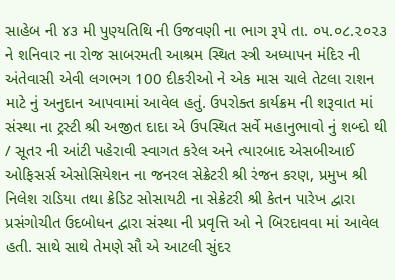સાહેબ ની ૪૩ મી પુણ્યતિથિ ની ઉજવણી ના ભાગ રૂપે તા. ૦૫.૦૮.૨૦૨૩ ને શનિવાર ના રોજ સાબરમતી આશ્રમ સ્થિત સ્ત્રી અધ્યાપન મંદિર ની અંતેવાસી એવી લગભગ 100 દીકરીઓ ને એક માસ ચાલે તેટલા રાશન માટે નું અનુદાન આપવામાં આવેલ હતું. ઉપરોક્ત કાર્યક્રમ ની શરૂવાત માં સંસ્થા ના ટ્રસ્ટી શ્રી અજીત દાદા એ ઉપસ્થિત સર્વે મહાનુભાવો નું શબ્દો થી / સૂતર ની આંટી પહેરાવી સ્વાગત કરેલ અને ત્યારબાદ એસબીઆઈ ઓફિસર્સ એસોસિયેશન ના જનરલ સેક્રેટરી શ્રી રંજન કરણ, પ્રમુખ શ્રી નિલેશ રાડિયા તથા ક્રેડિટ સોસાયટી ના સેક્રેટરી શ્રી કેતન પારેખ દ્વારા પ્રસંગોચીત ઉદબોધન દ્વારા સંસ્થા ની પ્રવૃત્તિ ઓ ને બિરદાવવા માં આવેલ હતી. સાથે સાથે તેમણે સૌ એ આટલી સુંદર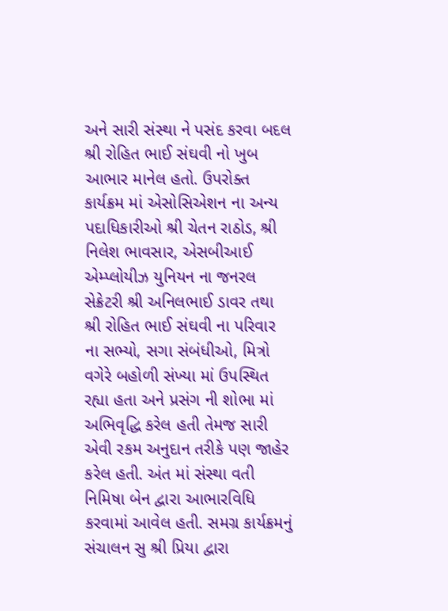અને સારી સંસ્થા ને પસંદ કરવા બદલ શ્રી રોહિત ભાઈ સંઘવી નો ખુબ આભાર માનેલ હતો. ઉપરોક્ત કાર્યક્રમ માં એસોસિએશન ના અન્ય પદાધિકારીઓ શ્રી ચેતન રાઠોડ, શ્રી નિલેશ ભાવસાર, એસબીઆઈ એમ્પ્લોયીઝ યુનિયન ના જનરલ સેક્રેટરી શ્રી અનિલભાઈ ડાવર તથા શ્રી રોહિત ભાઈ સંઘવી ના પરિવાર ના સભ્યો, સગા સંબંધીઓ, મિત્રો વગેરે બહોળી સંખ્યા માં ઉપસ્થિત રહ્યા હતા અને પ્રસંગ ની શોભા માં અભિવૃદ્ધિ કરેલ હતી તેમજ સારી એવી રકમ અનુદાન તરીકે પણ જાહેર કરેલ હતી. અંત માં સંસ્થા વતી નિમિષા બેન દ્વારા આભારવિધિ કરવામાં આવેલ હતી. સમગ્ર કાર્યક્રમનું સંચાલન સુ શ્રી પ્રિયા દ્વારા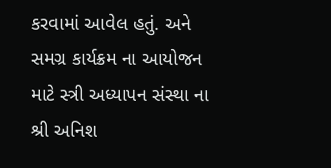કરવામાં આવેલ હતું. અને સમગ્ર કાર્યક્રમ ના આયોજન માટે સ્ત્રી અધ્યાપન સંસ્થા ના શ્રી અનિશ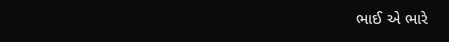ભાઈ એ ભારે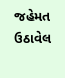જહેમત ઉઠાવેલ